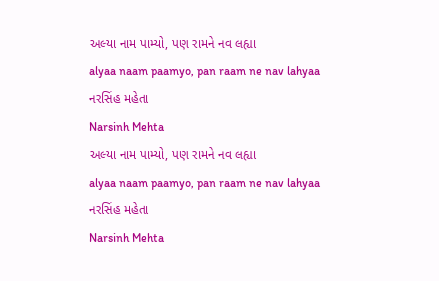અલ્યા નામ પામ્યો, પણ રામને નવ લહ્યા
alyaa naam paamyo, pan raam ne nav lahyaa
નરસિંહ મહેતા
Narsinh Mehta
અલ્યા નામ પામ્યો, પણ રામને નવ લહ્યા
alyaa naam paamyo, pan raam ne nav lahyaa
નરસિંહ મહેતા
Narsinh Mehta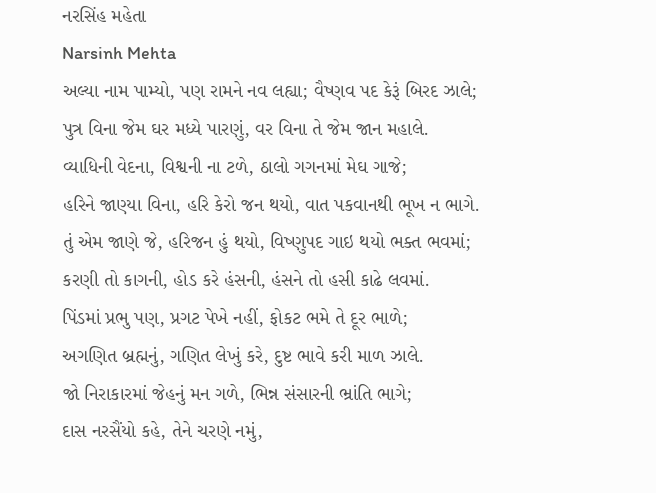નરસિંહ મહેતા
Narsinh Mehta
અલ્યા નામ પામ્યો, પણ રામને નવ લહ્યા; વૈષ્ણવ પદ કેરૂં બિરદ ઝાલે;
પુત્ર વિના જેમ ઘર મધ્યે પારણું, વર વિના તે જેમ જાન મહાલે.
વ્યાધિની વેદના, વિશ્વની ના ટળે, ઠાલો ગગનમાં મેઘ ગાજે;
હરિને જાણ્યા વિના, હરિ કેરો જન થયો, વાત પકવાનથી ભૂખ ન ભાગે.
તું એમ જાણે જે, હરિજન હું થયો, વિષ્ણુપદ ગાઇ થયો ભક્ત ભવમાં;
કરણી તો કાગની, હોડ કરે હંસની, હંસને તો હસી કાઢે લવમાં.
પિંડમાં પ્રભુ પણ, પ્રગટ પેખે નહીં, ફોકટ ભમે તે દૂર ભાળે;
અગણિત બ્રહ્મનું, ગણિત લેખું કરે, દુષ્ટ ભાવે કરી માળ ઝાલે.
જો નિરાકારમાં જેહનું મન ગળે, ભિન્ન સંસારની ભ્રાંતિ ભાગે;
દાસ નરસૈંયો કહે, તેને ચરણે નમું,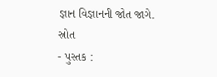જ્ઞાન વિજ્ઞાનની જોત જાગે.
સ્રોત
- પુસ્તક :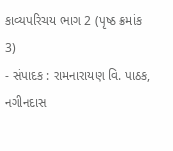કાવ્યપરિચય ભાગ 2 (પૃષ્ઠ ક્રમાંક 3)
- સંપાદક : રામનારાયણ વિ. પાઠક, નગીનદાસ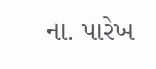ના. પારેખ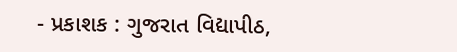- પ્રકાશક : ગુજરાત વિદ્યાપીઠ,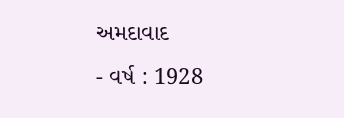અમદાવાદ
- વર્ષ : 1928